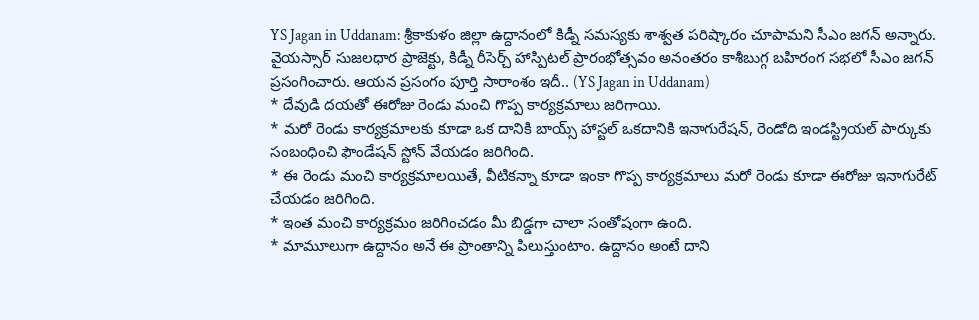YS Jagan in Uddanam: శ్రీకాకుళం జిల్లా ఉద్దానంలో కిడ్నీ సమస్యకు శాశ్వత పరిష్కారం చూపామని సీఎం జగన్ అన్నారు. వైయస్సార్ సుజలధార ప్రాజెక్టు, కిడ్నీ రీసెర్చ్ హాస్పిటల్ ప్రారంభోత్సవం అనంతరం కాశీబుగ్గ బహిరంగ సభలో సీఎం జగన్ ప్రసంగించారు. ఆయన ప్రసంగం పూర్తి సారాంశం ఇదీ.. (YS Jagan in Uddanam)
* దేవుడి దయతో ఈరోజు రెండు మంచి గొప్ప కార్యక్రమాలు జరిగాయి.
* మరో రెండు కార్యక్రమాలకు కూడా ఒక దానికి బాయ్స్ హాస్టల్ ఒకదానికి ఇనాగురేషన్, రెండోది ఇండస్ట్రియల్ పార్కుకు సంబంధించి ఫౌండేషన్ స్టోన్ వేయడం జరిగింది.
* ఈ రెండు మంచి కార్యక్రమాలయితే, వీటికన్నా కూడా ఇంకా గొప్ప కార్యక్రమాలు మరో రెండు కూడా ఈరోజు ఇనాగురేట్ చేయడం జరిగింది.
* ఇంత మంచి కార్యక్రమం జరిగించడం మీ బిడ్డగా చాలా సంతోషంగా ఉంది.
* మామూలుగా ఉద్దానం అనే ఈ ప్రాంతాన్ని పిలుస్తుంటాం. ఉద్దానం అంటే దాని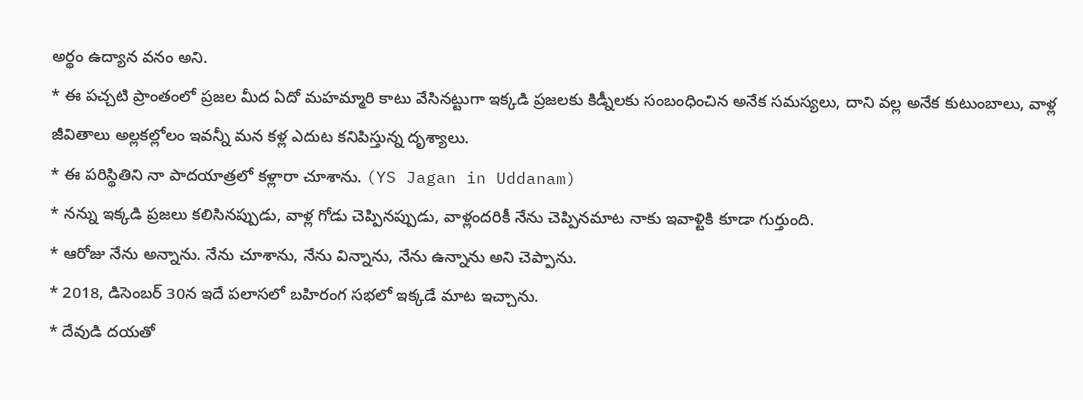అర్థం ఉద్యాన వనం అని.
* ఈ పచ్చటి ప్రాంతంలో ప్రజల మీద ఏదో మహమ్మారి కాటు వేసినట్టుగా ఇక్కడి ప్రజలకు కిడ్నీలకు సంబంధించిన అనేక సమస్యలు, దాని వల్ల అనేక కుటుంబాలు, వాళ్ల జీవితాలు అల్లకల్లోలం ఇవన్నీ మన కళ్ల ఎదుట కనిపిస్తున్న దృశ్యాలు.
* ఈ పరిస్థితిని నా పాదయాత్రలో కళ్లారా చూశాను. (YS Jagan in Uddanam)
* నన్ను ఇక్కడి ప్రజలు కలిసినప్పుడు, వాళ్ల గోడు చెప్పినప్పుడు, వాళ్లందరికీ నేను చెప్పినమాట నాకు ఇవాళ్టికి కూడా గుర్తుంది.
* ఆరోజు నేను అన్నాను. నేను చూశాను, నేను విన్నాను, నేను ఉన్నాను అని చెప్పాను.
* 2018, డిసెంబర్ 30న ఇదే పలాసలో బహిరంగ సభలో ఇక్కడే మాట ఇచ్చాను.
* దేవుడి దయతో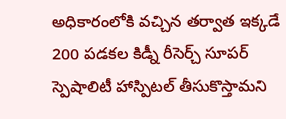అధికారంలోకి వచ్చిన తర్వాత ఇక్కడే 200 పడకల కిడ్నీ రీసెర్చ్ సూపర్ స్పెషాలిటీ హాస్పిటల్ తీసుకొస్తామని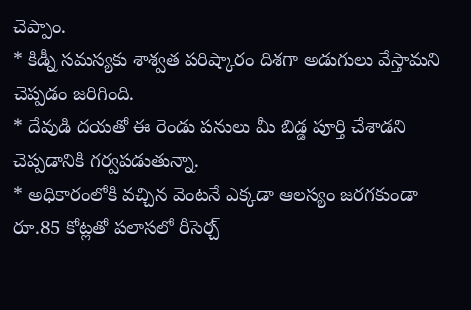చెప్పాం.
* కిడ్నీ సమస్యకు శాశ్వత పరిష్కారం దిశగా అడుగులు వేస్తామని చెప్పడం జరిగింది.
* దేవుడి దయతో ఈ రెండు పనులు మీ బిడ్డ పూర్తి చేశాడని చెప్పడానికి గర్వపడుతున్నా.
* అధికారంలోకి వచ్చిన వెంటనే ఎక్కడా ఆలస్యం జరగకుండా రూ.85 కోట్లతో పలాసలో రీసెర్చ్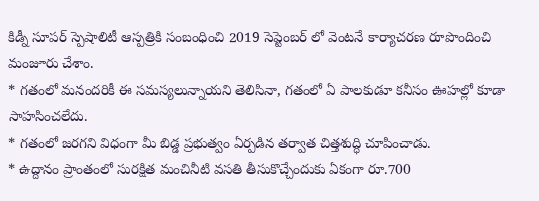కిడ్నీ సూపర్ స్పెషాలిటీ ఆస్పత్రికి సంబంధించి 2019 సెప్టెంబర్ లో వెంటనే కార్యాచరణ రూపొందించి మంజూరు చేశాం.
* గతంలో మనందరికీ ఈ సమస్యలున్నాయని తెలిసినా, గతంలో ఏ పాలకుడూ కనీసం ఊహల్లో కూడా సాహసించలేదు.
* గతంలో జరగని విధంగా మీ బిడ్డ ప్రభుత్వం ఏర్పడిన తర్వాత చిత్తశుద్ధి చూపించాడు.
* ఉద్దానం ప్రాంతంలో సురక్షిత మంచినీటి వసతి తీసుకొచ్చేందుకు ఏకంగా రూ.700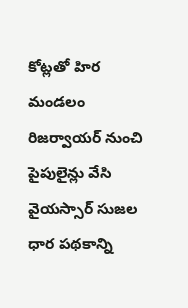కోట్లతో హిర మండలం రిజర్వాయర్ నుంచి పైపులైన్లు వేసి వైయస్సార్ సుజల ధార పథకాన్ని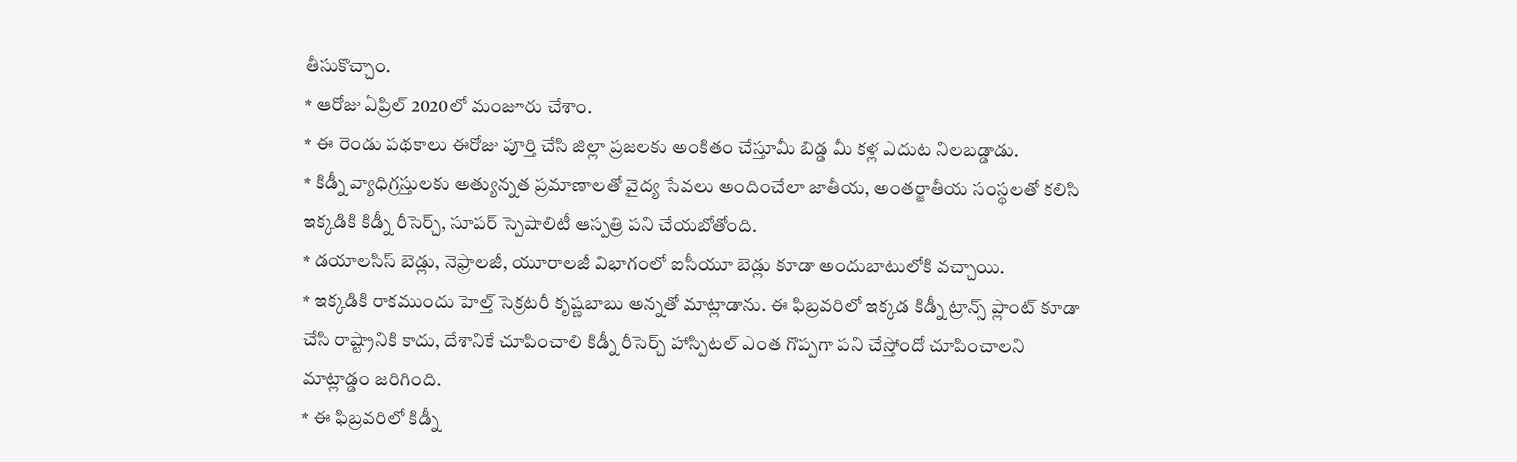తీసుకొచ్చాం.
* ఆరోజు ఏప్రిల్ 2020లో మంజూరు చేశాం.
* ఈ రెండు పథకాలు ఈరోజు పూర్తి చేసి జిల్లా ప్రజలకు అంకితం చేస్తూమీ బిడ్డ మీ కళ్ల ఎదుట నిలబడ్డాడు.
* కిడ్నీ వ్యాధిగ్రస్తులకు అత్యున్నత ప్రమాణాలతో వైద్య సేవలు అందించేలా జాతీయ, అంతర్జాతీయ సంస్థలతో కలిసి ఇక్కడికి కిడ్నీ రీసెర్చ్, సూపర్ స్పెషాలిటీ ఆస్పత్రి పని చేయబోతోంది.
* డయాలసిస్ బెడ్లు, నెఫ్రాలజీ, యూరాలజీ విభాగంలో ఐసీయూ బెడ్లు కూడా అందుబాటులోకి వచ్చాయి.
* ఇక్కడికి రాకముందు హెల్త్ సెక్రటరీ కృష్ణబాబు అన్నతో మాట్లాడాను. ఈ ఫిబ్రవరిలో ఇక్కడ కిడ్నీ ట్రాన్స్ ప్లాంట్ కూడా చేసి రాష్ట్రానికి కాదు, దేశానికే చూపించాలి కిడ్నీ రీసెర్చ్ హాస్పిటల్ ఎంత గొప్పగా పని చేస్తోందో చూపించాలని మాట్లాడ్డం జరిగింది.
* ఈ ఫిబ్రవరిలో కిడ్నీ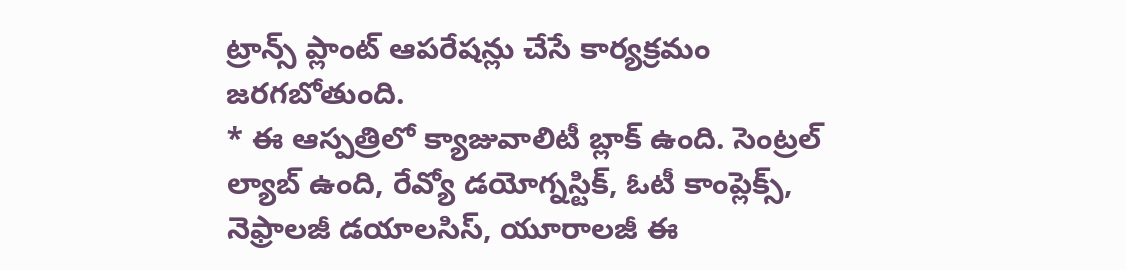ట్రాన్స్ ప్లాంట్ ఆపరేషన్లు చేసే కార్యక్రమం జరగబోతుంది.
* ఈ ఆస్పత్రిలో క్యాజువాలిటీ బ్లాక్ ఉంది. సెంట్రల్ ల్యాబ్ ఉంది, రేవ్యో డయోగ్నస్టిక్, ఓటీ కాంప్లెక్స్, నెఫ్రాలజీ డయాలసిస్, యూరాలజీ ఈ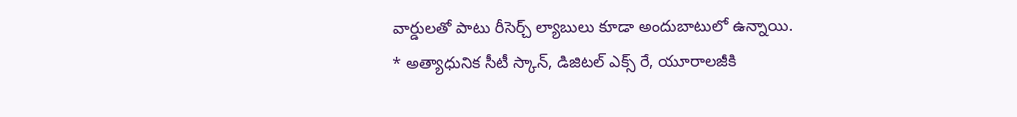వార్డులతో పాటు రీసెర్చ్ ల్యాబులు కూడా అందుబాటులో ఉన్నాయి.
* అత్యాధునిక సీటీ స్కాన్, డిజిటల్ ఎక్స్ రే, యూరాలజీకి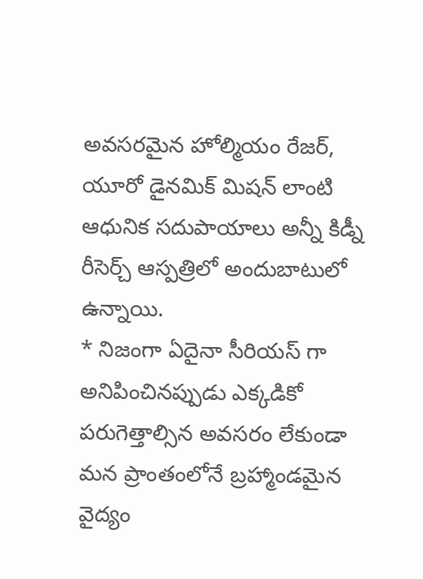అవసరమైన హోల్మియం రేజర్, యూరో డైనమిక్ మిషన్ లాంటి ఆధునిక సదుపాయాలు అన్నీ కిడ్నీ రీసెర్చ్ ఆస్పత్రిలో అందుబాటులో ఉన్నాయి.
* నిజంగా ఏదైనా సీరియస్ గా అనిపించినప్పుడు ఎక్కడికో పరుగెత్తాల్సిన అవసరం లేకుండా మన ప్రాంతంలోనే బ్రహ్మాండమైన వైద్యం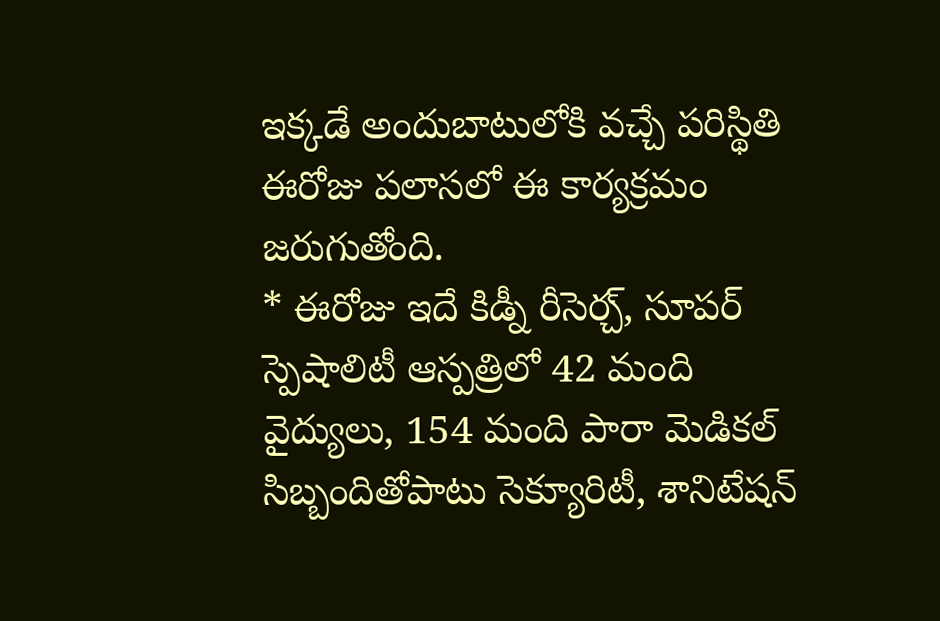ఇక్కడే అందుబాటులోకి వచ్చే పరిస్థితి ఈరోజు పలాసలో ఈ కార్యక్రమం జరుగుతోంది.
* ఈరోజు ఇదే కిడ్నీ రీసెర్చ్, సూపర్ స్పెషాలిటీ ఆస్పత్రిలో 42 మంది వైద్యులు, 154 మంది పారా మెడికల్ సిబ్బందితోపాటు సెక్యూరిటీ, శానిటేషన్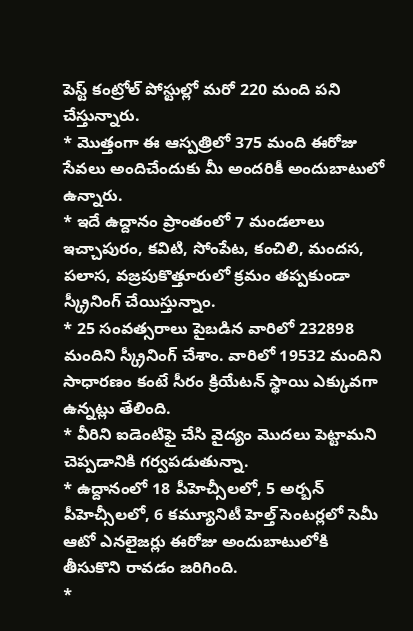పెస్ట్ కంట్రోల్ పోస్టుల్లో మరో 220 మంది పని చేస్తున్నారు.
* మొత్తంగా ఈ ఆస్పత్రిలో 375 మంది ఈరోజు సేవలు అందిచేందుకు మీ అందరికీ అందుబాటులో ఉన్నారు.
* ఇదే ఉద్దానం ప్రాంతంలో 7 మండలాలు ఇచ్చాపురం, కవిటి, సోంపేట, కంచిలి, మందస, పలాస, వజ్రపుకొత్తూరులో క్రమం తప్పకుండా స్క్రీనింగ్ చేయిస్తున్నాం.
* 25 సంవత్సరాలు పైబడిన వారిలో 232898 మందిని స్క్రీనింగ్ చేశాం. వారిలో 19532 మందిని సాధారణం కంటే సీరం క్రియేటన్ స్థాయి ఎక్కువగా ఉన్నట్లు తేలింది.
* వీరిని ఐడెంటిఫై చేసి వైద్యం మొదలు పెట్టామని చెప్పడానికి గర్వపడుతున్నా.
* ఉద్దానంలో 18 పీహెచ్సీలలో, 5 అర్బన్ పీహెచ్సీలలో, 6 కమ్యూనిటీ హెల్త్ సెంటర్లలో సెమీ ఆటో ఎనలైజర్లు ఈరోజు అందుబాటులోకి తీసుకొని రావడం జరిగింది.
*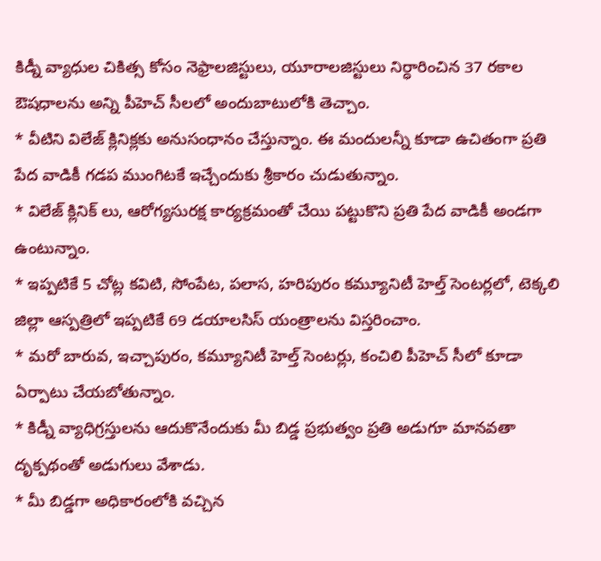కిడ్నీ వ్యాధుల చికిత్స కోసం నెఫ్రాలజిస్టులు, యూరాలజిస్టులు నిర్ధారించిన 37 రకాల ఔషధాలను అన్ని పీహెచ్ సీలలో అందుబాటులోకి తెచ్చాం.
* వీటిని విలేజ్ క్లినిక్లకు అనుసంధానం చేస్తున్నాం. ఈ మందులన్నీ కూడా ఉచితంగా ప్రతి పేద వాడికీ గడప ముంగిటకే ఇచ్చేందుకు శ్రీకారం చుడుతున్నాం.
* విలేజ్ క్లినిక్ లు, ఆరోగ్యసురక్ష కార్యక్రమంతో చేయి పట్టుకొని ప్రతి పేద వాడికీ అండగా ఉంటున్నాం.
* ఇప్పటికే 5 చోట్ల కవిటి, సోంపేట, పలాస, హరిపురం కమ్యూనిటీ హెల్త్ సెంటర్లలో, టెక్కలి జిల్లా ఆస్పత్రిలో ఇప్పటికే 69 డయాలసిస్ యంత్రాలను విస్తరించాం.
* మరో బారువ, ఇచ్చాపురం, కమ్యూనిటీ హెల్త్ సెంటర్లు, కంచిలి పీహెచ్ సీలో కూడా ఏర్పాటు చేయబోతున్నాం.
* కిడ్నీ వ్యాధిగ్రస్తులను ఆదుకొనేందుకు మీ బిడ్డ ప్రభుత్వం ప్రతి అడుగూ మానవతా దృక్పథంతో అడుగులు వేశాడు.
* మీ బిడ్డగా అధికారంలోకి వచ్చిన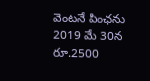వెంటనే పింఛను 2019 మే 30న రూ.2500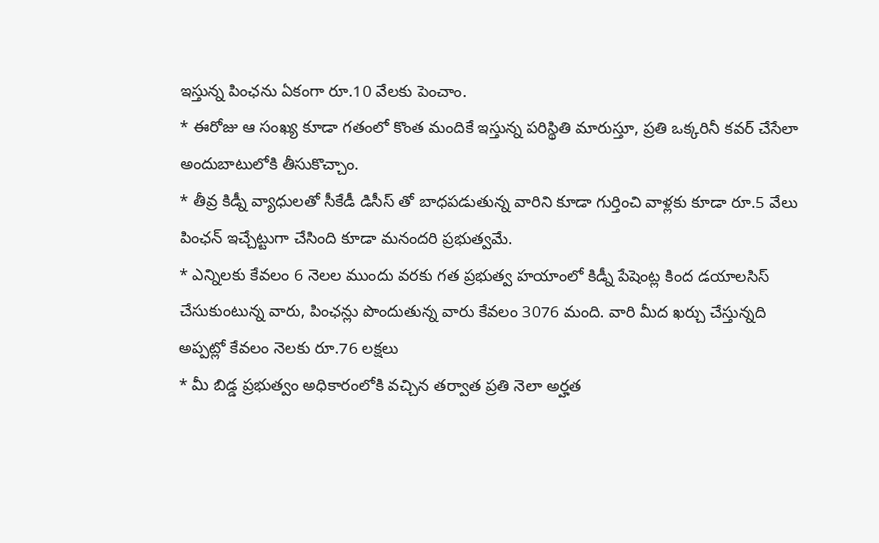ఇస్తున్న పింఛను ఏకంగా రూ.10 వేలకు పెంచాం.
* ఈరోజు ఆ సంఖ్య కూడా గతంలో కొంత మందికే ఇస్తున్న పరిస్థితి మారుస్తూ, ప్రతి ఒక్కరినీ కవర్ చేసేలా అందుబాటులోకి తీసుకొచ్చాం.
* తీవ్ర కిడ్నీ వ్యాధులతో సీకేడీ డిసీస్ తో బాధపడుతున్న వారిని కూడా గుర్తించి వాళ్లకు కూడా రూ.5 వేలు పింఛన్ ఇచ్చేట్టుగా చేసింది కూడా మనందరి ప్రభుత్వమే.
* ఎన్నిలకు కేవలం 6 నెలల ముందు వరకు గత ప్రభుత్వ హయాంలో కిడ్నీ పేషెంట్ల కింద డయాలసిస్ చేసుకుంటున్న వారు, పింఛన్లు పొందుతున్న వారు కేవలం 3076 మంది. వారి మీద ఖర్చు చేస్తున్నది అప్పట్లో కేవలం నెలకు రూ.76 లక్షలు
* మీ బిడ్డ ప్రభుత్వం అధికారంలోకి వచ్చిన తర్వాత ప్రతి నెలా అర్హత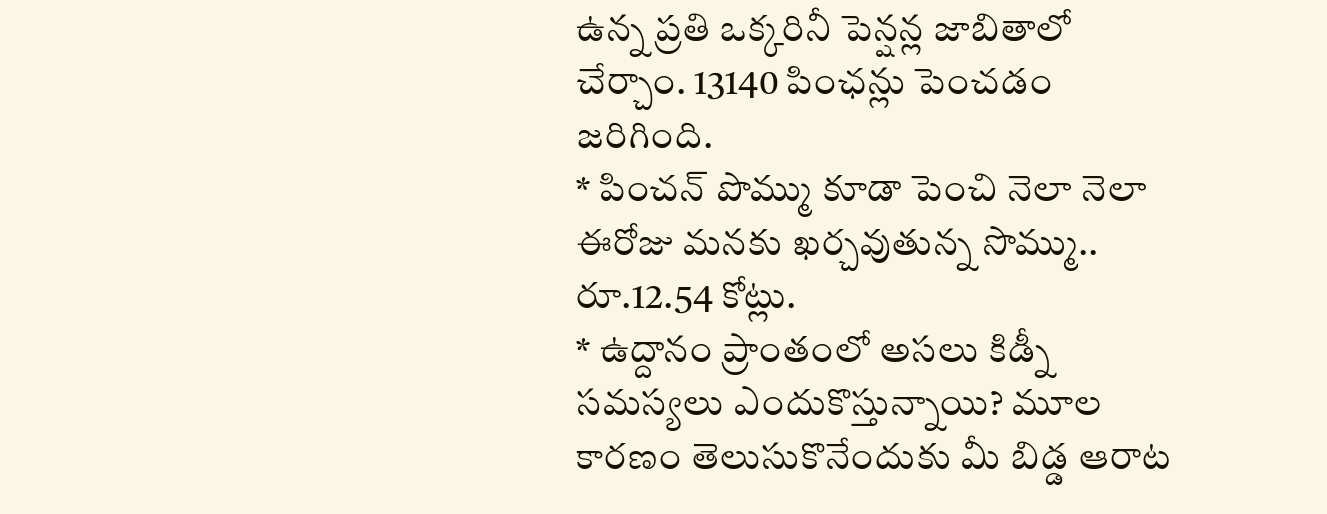ఉన్న ప్రతి ఒక్కరినీ పెన్షన్ల జాబితాలో చేర్చాం. 13140 పింఛన్లు పెంచడం జరిగింది.
* పించన్ పొమ్ము కూడా పెంచి నెలా నెలా ఈరోజు మనకు ఖర్చవుతున్న సొమ్ము.. రూ.12.54 కోట్లు.
* ఉద్దానం ప్రాంతంలో అసలు కిడ్నీ సమస్యలు ఎందుకొస్తున్నాయి? మూల కారణం తెలుసుకొనేందుకు మీ బిడ్డ ఆరాట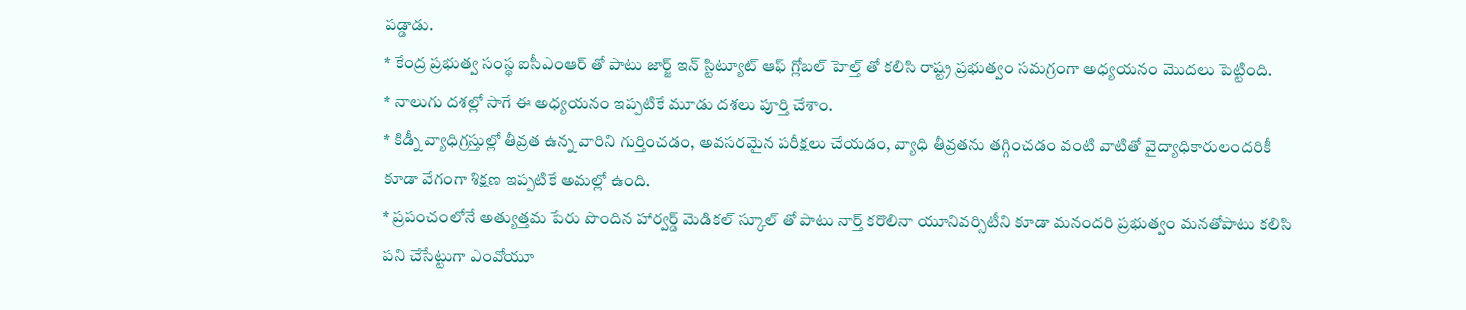పడ్డాడు.
* కేంద్ర ప్రభుత్వ సంస్థ ఐసీఎంఆర్ తో పాటు జార్జ్ ఇన్ స్టిట్యూట్ ఆఫ్ గ్లోబల్ హెల్త్ తో కలిసి రాష్ట్ర ప్రభుత్వం సమగ్రంగా అధ్యయనం మొదలు పెట్టింది.
* నాలుగు దశల్లో సాగే ఈ అధ్యయనం ఇప్పటికే మూడు దశలు పూర్తి చేశాం.
* కిడ్నీ వ్యాధిగ్రస్తుల్లో తీవ్రత ఉన్న వారిని గుర్తించడం, అవసరమైన పరీక్షలు చేయడం, వ్యాధి తీవ్రతను తగ్గించడం వంటి వాటితో వైద్యాధికారులందరికీ కూడా వేగంగా శిక్షణ ఇప్పటికే అమల్లో ఉంది.
* ప్రపంచంలోనే అత్యుత్తమ పేరు పొందిన హార్వర్డ్ మెడికల్ స్కూల్ తో పాటు నార్త్ కరొలినా యూనివర్సిటీని కూడా మనందరి ప్రభుత్వం మనతోపాటు కలిసి పని చేసేట్టుగా ఎంవోయూ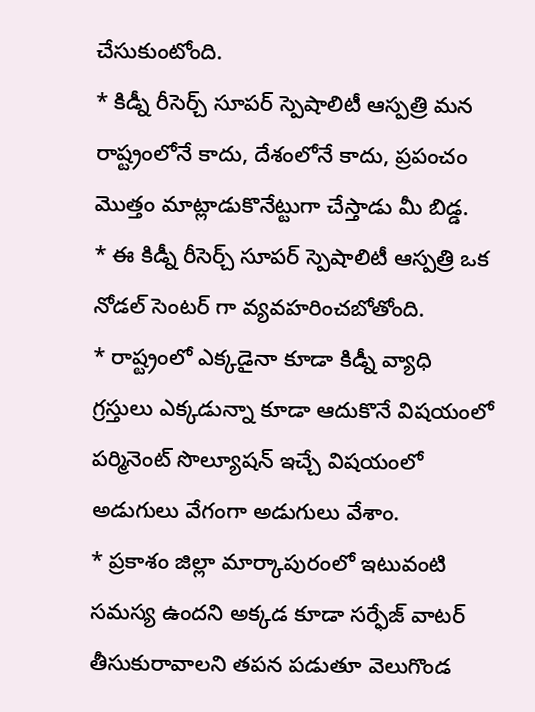చేసుకుంటోంది.
* కిడ్నీ రీసెర్చ్ సూపర్ స్పెషాలిటీ ఆస్పత్రి మన రాష్ట్రంలోనే కాదు, దేశంలోనే కాదు, ప్రపంచం మొత్తం మాట్లాడుకొనేట్టుగా చేస్తాడు మీ బిడ్డ.
* ఈ కిడ్నీ రీసెర్చ్ సూపర్ స్పెషాలిటీ ఆస్పత్రి ఒక నోడల్ సెంటర్ గా వ్యవహరించబోతోంది.
* రాష్ట్రంలో ఎక్కడైనా కూడా కిడ్నీ వ్యాధి గ్రస్తులు ఎక్కడున్నా కూడా ఆదుకొనే విషయంలో పర్మినెంట్ సొల్యూషన్ ఇచ్చే విషయంలో అడుగులు వేగంగా అడుగులు వేశాం.
* ప్రకాశం జిల్లా మార్కాపురంలో ఇటువంటి సమస్య ఉందని అక్కడ కూడా సర్ఫేజ్ వాటర్ తీసుకురావాలని తపన పడుతూ వెలుగొండ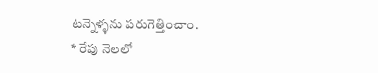టన్నెళ్ళను పరుగెత్తించాం.
* రేపు నెలలో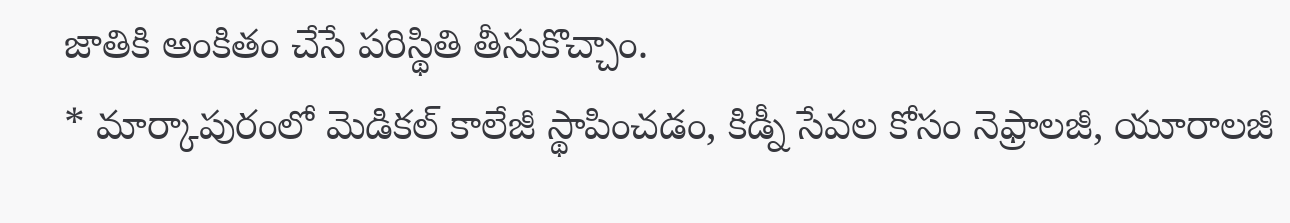జాతికి అంకితం చేసే పరిస్థితి తీసుకొచ్చాం.
* మార్కాపురంలో మెడికల్ కాలేజీ స్థాపించడం, కిడ్నీ సేవల కోసం నెఫ్రాలజీ, యూరాలజీ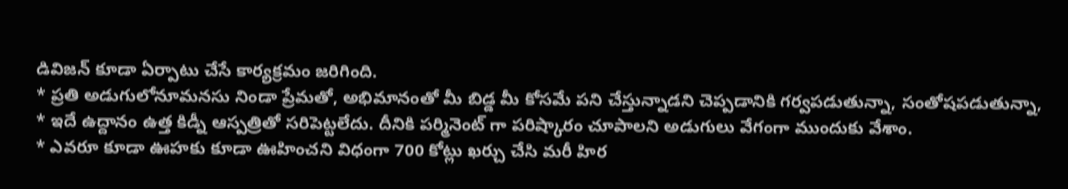డివిజన్ కూడా ఏర్పాటు చేసే కార్యక్రమం జరిగింది.
* ప్రతి అడుగులోనూమనసు నిండా ప్రేమతో, అభిమానంతో మీ బిడ్డ మీ కోసమే పని చేస్తున్నాడని చెప్పడానికి గర్వపడుతున్నా, సంతోషపడుతున్నా,
* ఇదే ఉద్దానం ఉత్త కిడ్నీ ఆస్పత్రితో సరిపెట్టలేదు. దీనికి పర్మినెంట్ గా పరిష్కారం చూపాలని అడుగులు వేగంగా ముందుకు వేశాం.
* ఎవరూ కూడా ఊహకు కూడా ఊహించని విధంగా 700 కోట్లు ఖర్చు చేసి మరీ హిర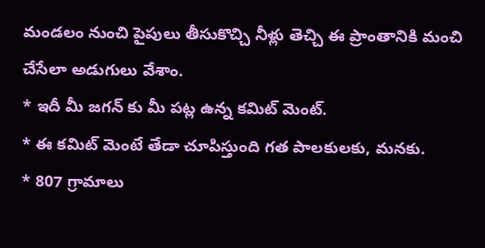మండలం నుంచి పైపులు తీసుకొచ్చి నీళ్లు తెచ్చి ఈ ప్రాంతానికి మంచి చేసేలా అడుగులు వేశాం.
* ఇదీ మీ జగన్ కు మీ పట్ల ఉన్న కమిట్ మెంట్.
* ఈ కమిట్ మెంటే తేడా చూపిస్తుంది గత పాలకులకు, మనకు.
* 807 గ్రామాలు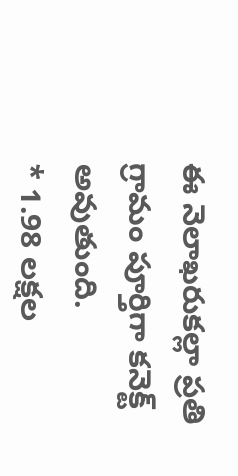ఈ నెలాఖరుకల్లా ప్రతి గ్రామం పూర్తిగా కనెక్ట్ అవుతుంది.
* 1.98 లక్షల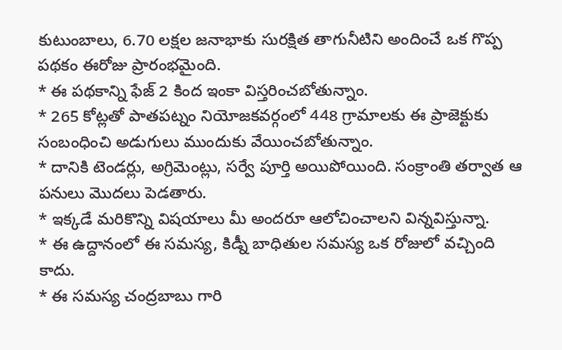కుటుంబాలు, 6.70 లక్షల జనాభాకు సురక్షిత తాగునీటిని అందించే ఒక గొప్ప పథకం ఈరోజు ప్రారంభమైంది.
* ఈ పథకాన్ని ఫేజ్ 2 కింద ఇంకా విస్తరించబోతున్నాం.
* 265 కోట్లతో పాతపట్నం నియోజకవర్గంలో 448 గ్రామాలకు ఈ ప్రాజెక్టుకు సంబంధించి అడుగులు ముందుకు వేయించబోతున్నాం.
* దానికి టెండర్లు, అగ్రిమెంట్లు, సర్వే పూర్తి అయిపోయింది. సంక్రాంతి తర్వాత ఆ పనులు మొదలు పెడతారు.
* ఇక్కడే మరికొన్ని విషయాలు మీ అందరూ ఆలోచించాలని విన్నవిస్తున్నా.
* ఈ ఉద్దానంలో ఈ సమస్య, కిడ్నీ బాధితుల సమస్య ఒక రోజులో వచ్చింది కాదు.
* ఈ సమస్య చంద్రబాబు గారి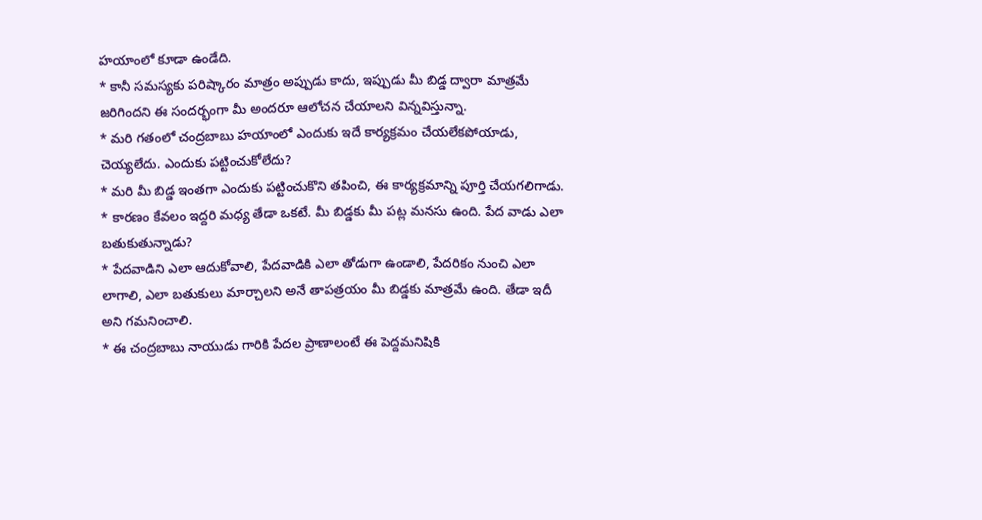హయాంలో కూడా ఉండేది.
* కానీ సమస్యకు పరిష్కారం మాత్రం అప్పుడు కాదు, ఇప్పుడు మీ బిడ్డ ద్వారా మాత్రమే జరిగిందని ఈ సందర్భంగా మీ అందరూ ఆలోచన చేయాలని విన్నవిస్తున్నా.
* మరి గతంలో చంద్రబాబు హయాంలో ఎందుకు ఇదే కార్యక్రమం చేయలేకపోయాడు, చెయ్యలేదు. ఎందుకు పట్టించుకోలేదు?
* మరి మీ బిడ్డ ఇంతగా ఎందుకు పట్టించుకొని తపించి, ఈ కార్యక్రమాన్ని పూర్తి చేయగలిగాడు.
* కారణం కేవలం ఇద్దరి మధ్య తేడా ఒకటే. మీ బిడ్డకు మీ పట్ల మనసు ఉంది. పేద వాడు ఎలా బతుకుతున్నాడు?
* పేదవాడిని ఎలా ఆదుకోవాలి, పేదవాడికి ఎలా తోడుగా ఉండాలి, పేదరికం నుంచి ఎలా లాగాలి, ఎలా బతుకులు మార్చాలని అనే తాపత్రయం మీ బిడ్డకు మాత్రమే ఉంది. తేడా ఇదీ అని గమనించాలి.
* ఈ చంద్రబాబు నాయుడు గారికి పేదల ప్రాణాలంటే ఈ పెద్దమనిషికి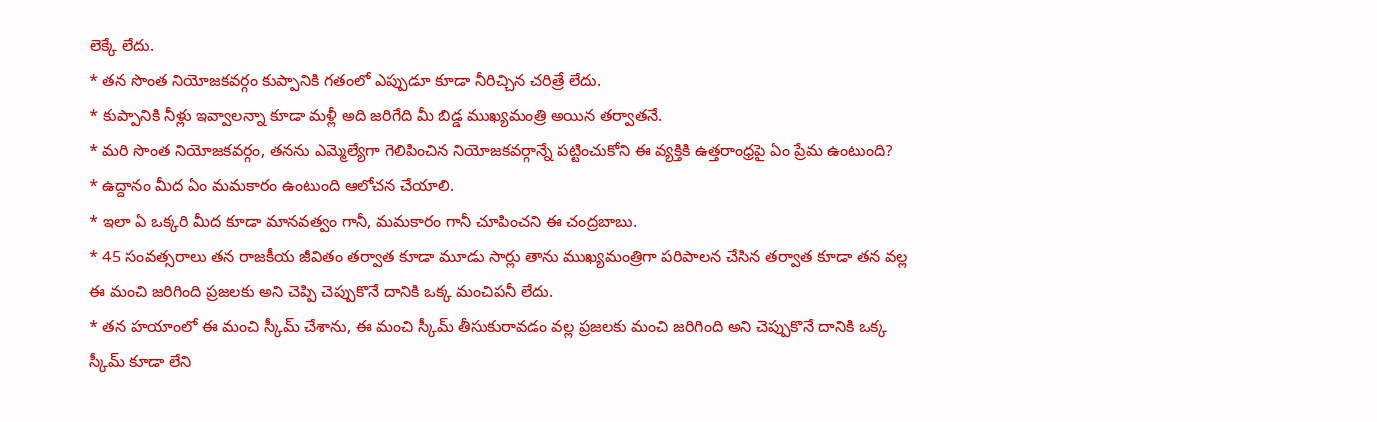లెక్కే లేదు.
* తన సొంత నియోజకవర్గం కుప్పానికి గతంలో ఎప్పుడూ కూడా నీరిచ్చిన చరిత్రే లేదు.
* కుప్పానికి నీళ్లు ఇవ్వాలన్నా కూడా మళ్లీ అది జరిగేది మీ బిడ్డ ముఖ్యమంత్రి అయిన తర్వాతనే.
* మరి సొంత నియోజకవర్గం, తనను ఎమ్మెల్యేగా గెలిపించిన నియోజకవర్గాన్నే పట్టించుకోని ఈ వ్యక్తికి ఉత్తరాంధ్రపై ఏం ప్రేమ ఉంటుంది?
* ఉద్దానం మీద ఏం మమకారం ఉంటుంది ఆలోచన చేయాలి.
* ఇలా ఏ ఒక్కరి మీద కూడా మానవత్వం గానీ, మమకారం గానీ చూపించని ఈ చంద్రబాబు.
* 45 సంవత్సరాలు తన రాజకీయ జీవితం తర్వాత కూడా మూడు సార్లు తాను ముఖ్యమంత్రిగా పరిపాలన చేసిన తర్వాత కూడా తన వల్ల ఈ మంచి జరిగింది ప్రజలకు అని చెప్పి చెప్పుకొనే దానికి ఒక్క మంచిపనీ లేదు.
* తన హయాంలో ఈ మంచి స్కీమ్ చేశాను, ఈ మంచి స్కీమ్ తీసుకురావడం వల్ల ప్రజలకు మంచి జరిగింది అని చెప్పుకొనే దానికి ఒక్క స్కీమ్ కూడా లేని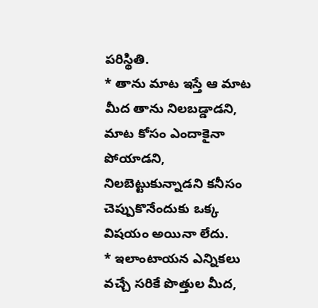పరిస్థితి.
* తాను మాట ఇస్తే ఆ మాట మీద తాను నిలబడ్డాడని, మాట కోసం ఎందాకైనా పోయాడని, నిలబెట్టుకున్నాడని కనీసం చెప్పుకొనేందుకు ఒక్క విషయం అయినా లేదు.
* ఇలాంటాయన ఎన్నికలు వచ్చే సరికే పొత్తుల మీద,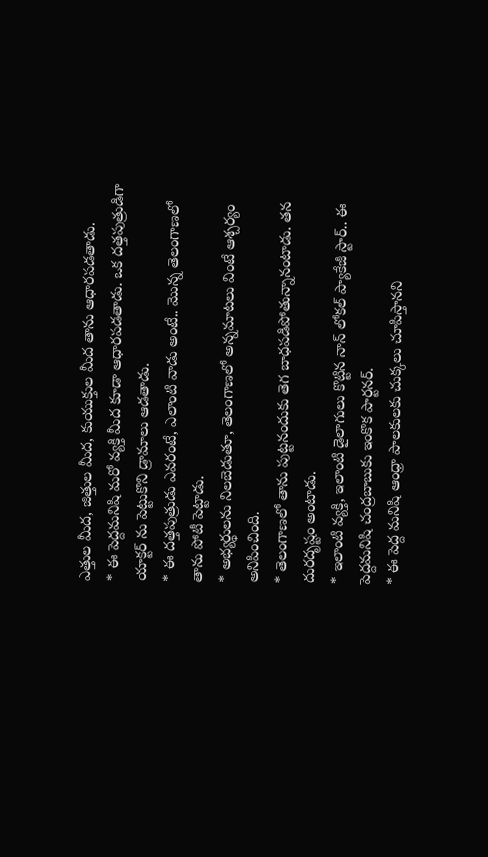ఎత్తుల మీద, జిత్తుల మీద, కుయుక్తుల మీద తాను ఆధారపడతాడు.
* ఈ పెద్దమనిషి మరో వ్యక్తి మీద కూడా ఆధారపడతాడు. ఒక దత్తపుత్రుడిగా యాక్టర్ ను పెట్టుకొని డ్రామాలు ఆడతాడు.
* ఈ దత్తపుత్రుడు ఎవరంటే, ఎలాంటి వాడు అంటే.. మొన్న తెలంగాణలో తాను పోటీ పెట్టాడు.
* అభ్యర్థులను నిలబెడుతూ, తెలంగాణలో అన్నమాటలు వింటే ఆశ్చర్యం అనిపించింది.
* తెలంగాణలో తాను పుట్టనందుకు తెగ బాధపడిపోతున్నానంటాడు. తన దురదృష్టం అంటాడు.
* ఇలాంటి వ్యక్తి, ఇలాంటి డైలాగులు కొట్టిన నాన్ లోకల్ ప్యాకేజీ స్టార్.. ఈ పెద్దమనిషి చంద్రబాబుకు ఇంకొక పార్టనర్.
* ఈ పెద్ద మనిషి ఆంధ్రా పాలకులకు చుక్కలు చూపిస్తానని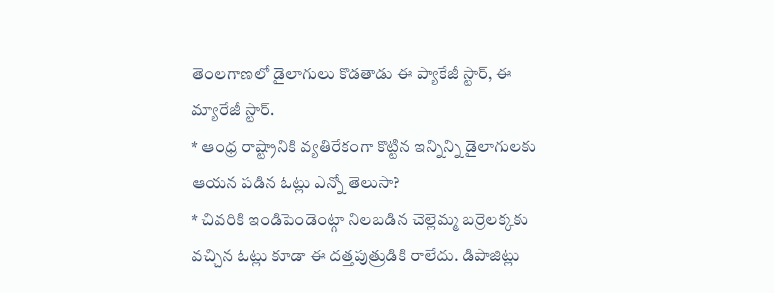తెంలగాణలో డైలాగులు కొడతాడు ఈ ప్యాకేజీ స్టార్, ఈ మ్యారేజీ స్టార్.
* ఆంధ్ర రాష్ట్రానికి వ్యతిరేకంగా కొట్టిన ఇన్నిన్ని డైలాగులకు ఆయన పడిన ఓట్లు ఎన్నో తెలుసా?
* చివరికి ఇండిపెండెంట్గా నిలబడిన చెల్లెమ్మ బర్రెలక్కకు వచ్చిన ఓట్లు కూడా ఈ దత్తపుత్రుడికి రాలేదు. డిపాజిట్లు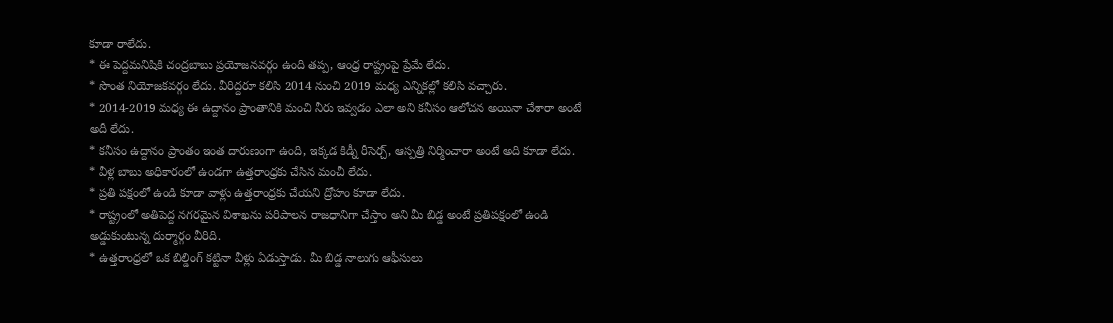కూడా రాలేదు.
* ఈ పెద్దమనిషికి చంద్రబాబు ప్రయోజనవర్గం ఉంది తప్ప, ఆంధ్ర రాష్ట్రంపై ప్రేమే లేదు.
* సొంత నియోజకవర్గం లేదు. వీరిద్దరూ కలిసి 2014 నుంచి 2019 మధ్య ఎన్నికల్లో కలిసి వచ్చారు.
* 2014-2019 మధ్య ఈ ఉద్దానం ప్రాంతానికి మంచి నీరు ఇవ్వడం ఎలా అని కనీసం ఆలోచన అయినా చేశారా అంటే అదీ లేదు.
* కనీసం ఉద్దానం ప్రాంతం ఇంత దారుణంగా ఉంది, ఇక్కడ కిడ్నీ రీసెర్చ్, ఆస్పత్రి నిర్మించారా అంటే అది కూడా లేదు.
* వీళ్ల బాబు అధికారంలో ఉండగా ఉత్తరాంధ్రకు చేసిన మంచీ లేదు.
* ప్రతి పక్షంలో ఉండి కూడా వాళ్లు ఉత్తరాంధ్రకు చేయని ద్రోహం కూడా లేదు.
* రాష్ట్రంలో అతిపెద్ద నగరమైన విశాఖను పరిపాలన రాజధానిగా చేస్తాం అని మీ బిడ్డ అంటే ప్రతిపక్షంలో ఉండి అడ్డుకుంటున్న దుర్మార్గం వీరిది.
* ఉత్తరాంధ్రలో ఒక బిల్డింగ్ కట్టినా వీళ్లు ఏడుస్తాడు. మీ బిడ్డ నాలుగు ఆఫీసులు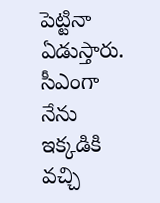పెట్టినా ఏడుస్తారు. సీఎంగా నేను ఇక్కడికి వచ్చి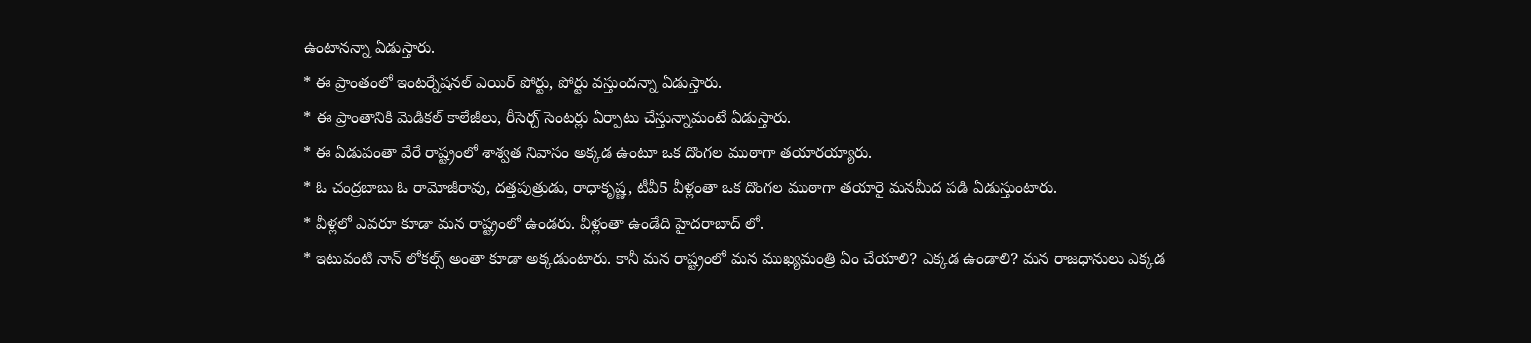ఉంటానన్నా ఏడుస్తారు.
* ఈ ప్రాంతంలో ఇంటర్నేషనల్ ఎయిర్ పోర్టు, పోర్టు వస్తుందన్నా ఏడుస్తారు.
* ఈ ప్రాంతానికి మెడికల్ కాలేజీలు, రీసెర్చ్ సెంటర్లు ఏర్పాటు చేస్తున్నామంటే ఏడుస్తారు.
* ఈ ఏడుపంతా వేరే రాష్ట్రంలో శాశ్వత నివాసం అక్కడ ఉంటూ ఒక దొంగల ముఠాగా తయారయ్యారు.
* ఓ చంద్రబాబు ఓ రామోజీరావు, దత్తపుత్రుడు, రాధాకృష్ణ, టీవీ5 వీళ్లంతా ఒక దొంగల ముఠాగా తయారై మనమీద పడి ఏడుస్తుంటారు.
* వీళ్లలో ఎవరూ కూడా మన రాష్ట్రంలో ఉండరు. వీళ్లంతా ఉండేది హైదరాబాద్ లో.
* ఇటువంటి నాన్ లోకల్స్ అంతా కూడా అక్కడుంటారు. కానీ మన రాష్ట్రంలో మన ముఖ్యమంత్రి ఏం చేయాలి? ఎక్కడ ఉండాలి? మన రాజధానులు ఎక్కడ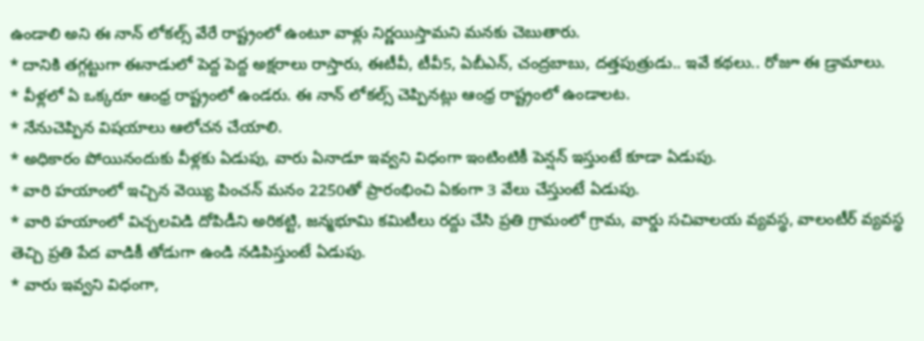ఉండాలి అని ఈ నాన్ లోకల్స్ వేరే రాష్ట్రంలో ఉంటూ వాళ్లు నిర్ణయిస్తామని మనకు చెబుతారు.
* దానికి తగ్గట్టుగా ఈనాడులో పెద్ద పెద్ద అక్షరాలు రాస్తారు, ఈటీవీ, టీవీ5, ఏబీఎన్, చంద్రబాబు, దత్తపుత్రుడు.. ఇవే కథలు.. రోజూ ఈ డ్రామాలు.
* వీళ్లలో ఏ ఒక్కరూ ఆంధ్ర రాష్ట్రంలో ఉండరు. ఈ నాన్ లోకల్స్ చెప్పినట్లు ఆంధ్ర రాష్ట్రంలో ఉండాలట.
* నేనుచెప్పిన విషయాలు ఆలోచన చేయాలి.
* అధికారం పోయినందుకు వీళ్లకు ఏడుపు, వారు ఏనాడూ ఇవ్వని విధంగా ఇంటింటికీ పెన్షన్ ఇస్తుంటే కూడా ఏడుపు.
* వారి హయాంలో ఇచ్చిన వెయ్యి పించన్ మనం 2250తో ప్రారంభించి ఏకంగా 3 వేలు చేస్తుంటే ఏడుపు.
* వారి హయాంలో విచ్చలవిడి దోపిడీని అరికట్టి, జన్మభూమి కమిటీలు రద్దు చేసి ప్రతి గ్రామంలో గ్రామ, వార్డు సచివాలయ వ్యవస్థ, వాలంటీర్ వ్యవస్థ తెచ్చి ప్రతి పేద వాడికీ తోడుగా ఉండి నడిపిస్తుంటే ఏడుపు.
* వారు ఇవ్వని విధంగా,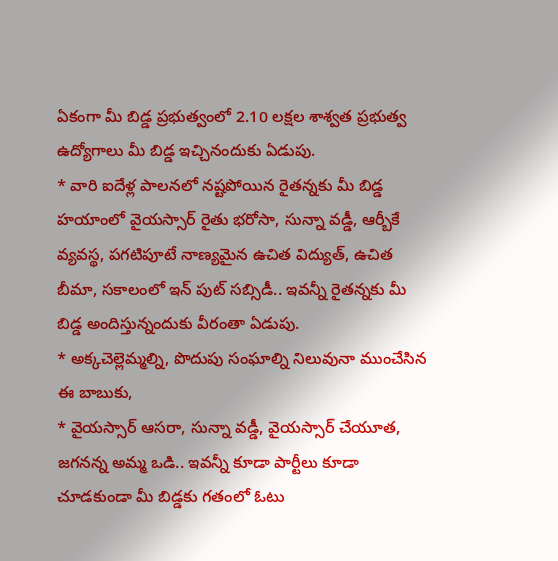ఏకంగా మీ బిడ్డ ప్రభుత్వంలో 2.10 లక్షల శాశ్వత ప్రభుత్వ ఉద్యోగాలు మీ బిడ్డ ఇచ్చినందుకు ఏడుపు.
* వారి ఐదేళ్ల పాలనలో నష్టపోయిన రైతన్నకు మీ బిడ్డ హయాంలో వైయస్సార్ రైతు భరోసా, సున్నా వడ్డీ, ఆర్బీకే వ్యవస్థ, పగటిపూటే నాణ్యమైన ఉచిత విద్యుత్, ఉచిత బీమా, సకాలంలో ఇన్ పుట్ సబ్సిడీ.. ఇవన్నీ రైతన్నకు మీ బిడ్డ అందిస్తున్నందుకు వీరంతా ఏడుపు.
* అక్కచెల్లెమ్మల్ని, పొదుపు సంఘాల్ని నిలువునా ముంచేసిన ఈ బాబుకు,
* వైయస్సార్ ఆసరా, సున్నా వడ్డీ, వైయస్సార్ చేయూత, జగనన్న అమ్మ ఒడి.. ఇవన్నీ కూడా పార్టీలు కూడా చూడకుండా మీ బిడ్డకు గతంలో ఓటు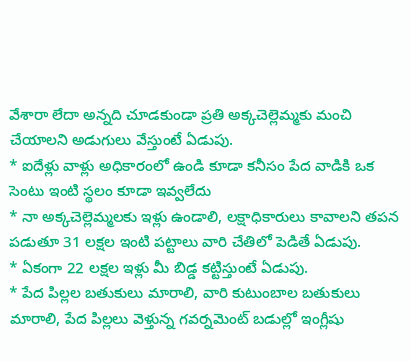వేశారా లేదా అన్నది చూడకుండా ప్రతి అక్కచెల్లెమ్మకు మంచి చేయాలని అడుగులు వేస్తుంటే ఏడుపు.
* ఐదేళ్లు వాళ్లు అధికారంలో ఉండి కూడా కనీసం పేద వాడికి ఒక సెంటు ఇంటి స్థలం కూడా ఇవ్వలేదు
* నా అక్కచెల్లెమ్మలకు ఇళ్లు ఉండాలి, లక్షాధికారులు కావాలని తపన పడుతూ 31 లక్షల ఇంటి పట్టాలు వారి చేతిలో పెడితే ఏడుపు.
* ఏకంగా 22 లక్షల ఇళ్లు మీ బిడ్డ కట్టిస్తుంటే ఏడుపు.
* పేద పిల్లల బతుకులు మారాలి, వారి కుటుంబాల బతుకులు మారాలి, పేద పిల్లలు వెళ్తున్న గవర్నమెంట్ బడుల్లో ఇంగ్లీషు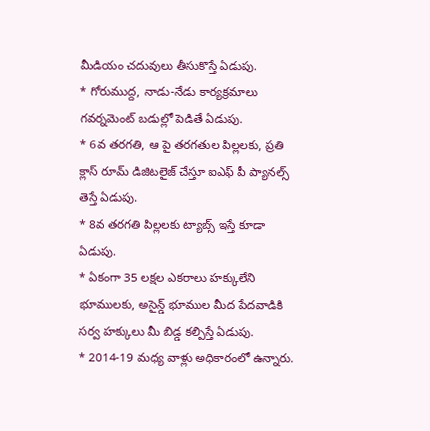మీడియం చదువులు తీసుకొస్తే ఏడుపు.
* గోరుముద్ద, నాడు-నేడు కార్యక్రమాలు గవర్నమెంట్ బడుల్లో పెడితే ఏడుపు.
* 6వ తరగతి, ఆ పై తరగతుల పిల్లలకు, ప్రతి క్లాస్ రూమ్ డిజిటలైజ్ చేస్తూ ఐఎఫ్ పీ ప్యానల్స్ తెస్తే ఏడుపు.
* 8వ తరగతి పిల్లలకు ట్యాబ్స్ ఇస్తే కూడా ఏడుపు.
* ఏకంగా 35 లక్షల ఎకరాలు హక్కులేని భూములకు, అసైన్డ్ భూముల మీద పేదవాడికి సర్వ హక్కులు మీ బిడ్డ కల్పిస్తే ఏడుపు.
* 2014-19 మధ్య వాళ్లు అధికారంలో ఉన్నారు.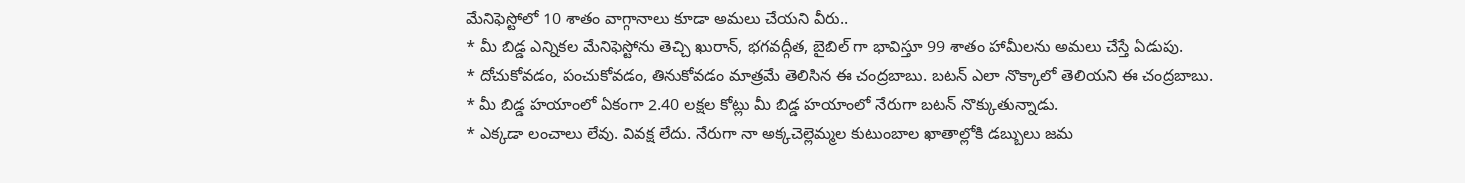మేనిఫెస్టోలో 10 శాతం వాగ్గానాలు కూడా అమలు చేయని వీరు..
* మీ బిడ్డ ఎన్నికల మేనిఫెస్టోను తెచ్చి ఖురాన్, భగవద్గీత, బైబిల్ గా భావిస్తూ 99 శాతం హామీలను అమలు చేస్తే ఏడుపు.
* దోచుకోవడం, పంచుకోవడం, తినుకోవడం మాత్రమే తెలిసిన ఈ చంద్రబాబు. బటన్ ఎలా నొక్కాలో తెలియని ఈ చంద్రబాబు.
* మీ బిడ్డ హయాంలో ఏకంగా 2.40 లక్షల కోట్లు మీ బిడ్డ హయాంలో నేరుగా బటన్ నొక్కుతున్నాడు.
* ఎక్కడా లంచాలు లేవు. వివక్ష లేదు. నేరుగా నా అక్కచెల్లెమ్మల కుటుంబాల ఖాతాల్లోకి డబ్బులు జమ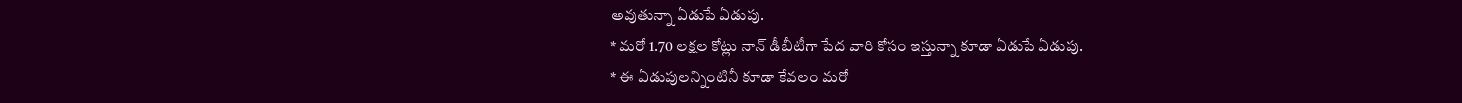అవుతున్నా ఏడుపే ఏడుపు.
* మరో 1.70 లక్షల కోట్లు నాన్ డీబీటీగా పేద వారి కోసం ఇస్తున్నా కూడా ఏడుపే ఏడుపు.
* ఈ ఏడుపులన్నింటినీ కూడా కేవలం మరో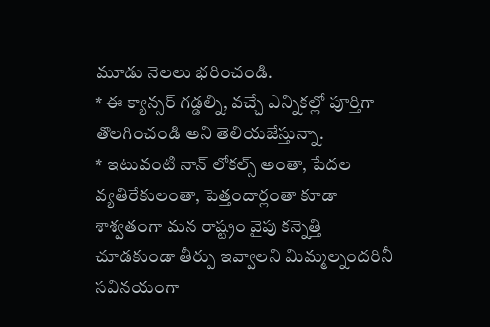మూడు నెలలు భరించండి.
* ఈ క్యాన్సర్ గడ్డల్ని, వచ్చే ఎన్నికల్లో పూర్తిగా తొలగించండి అని తెలియజేస్తున్నా.
* ఇటువంటి నాన్ లోకల్స్ అంతా, పేదల వ్యతిరేకులంతా, పెత్తందార్లంతా కూడా శాశ్వతంగా మన రాష్ట్రం వైపు కన్నెత్తి చూడకుండా తీర్పు ఇవ్వాలని మిమ్మల్నందరినీ సవినయంగా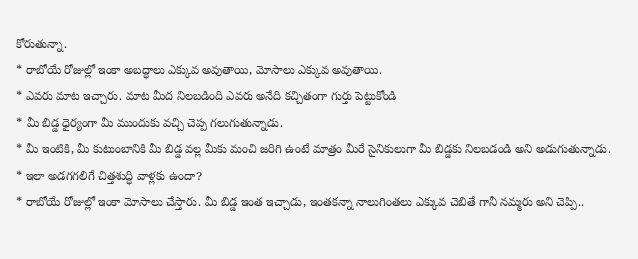కోరుతున్నా.
* రాబోయే రోజుల్లో ఇంకా అబద్ధాలు ఎక్కువ అవుతాయి, మోసాలు ఎక్కువ అవుతాయి.
* ఎవరు మాట ఇచ్చారు. మాట మీద నిలబడింది ఎవరు అనేది కచ్చితంగా గుర్తు పెట్టుకోండి
* మీ బిడ్డ ధైర్యంగా మీ ముందుకు వచ్చి చెప్ప గలుగుతున్నాడు.
* మీ ఇంటికి, మీ కుటుంబానికి మీ బిడ్డ వల్ల మీకు మంచి జరిగి ఉంటే మాత్రం మీరే సైనికులుగా మీ బిడ్డకు నిలబడండి అని అడుగుతున్నాడు.
* ఇలా అడగగలిగే చిత్తశుద్ధి వాళ్లకు ఉందా?
* రాబోయే రోజుల్లో ఇంకా మోసాలు చేస్తారు. మీ బిడ్డ ఇంత ఇచ్చాడు, ఇంతకన్నా నాలుగింతలు ఎక్కువ చెబితే గానీ నమ్మరు అని చెప్పి..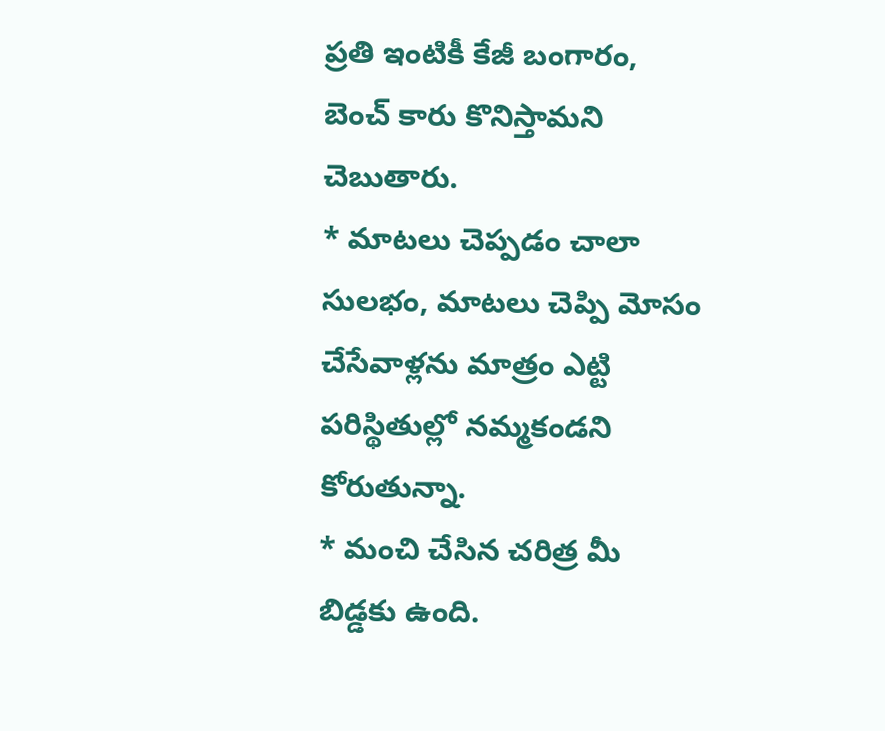ప్రతి ఇంటికీ కేజీ బంగారం, బెంచ్ కారు కొనిస్తామని చెబుతారు.
* మాటలు చెప్పడం చాలా సులభం, మాటలు చెప్పి మోసం చేసేవాళ్లను మాత్రం ఎట్టి పరిస్థితుల్లో నమ్మకండని కోరుతున్నా.
* మంచి చేసిన చరిత్ర మీ బిడ్డకు ఉంది.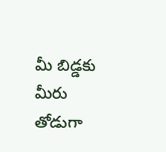మీ బిడ్డకు మీరు తోడుగా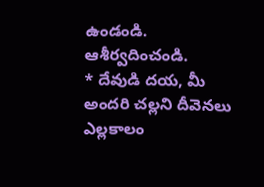ఉండండి. ఆశీర్వదించండి.
* దేవుడి దయ, మీ అందరి చల్లని దీవెనలు ఎల్లకాలం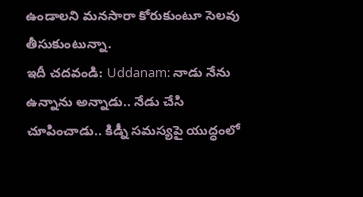ఉండాలని మనసారా కోరుకుంటూ సెలవు తీసుకుంటున్నా.
ఇదీ చదవండి: Uddanam: నాడు నేను ఉన్నాను అన్నాడు.. నేడు చేసి చూపించాడు.. కిడ్నీ సమస్యపై యుద్ధంలో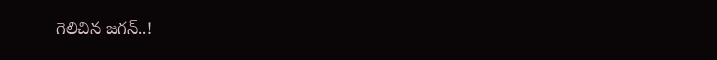గెలిచిన జగన్..!